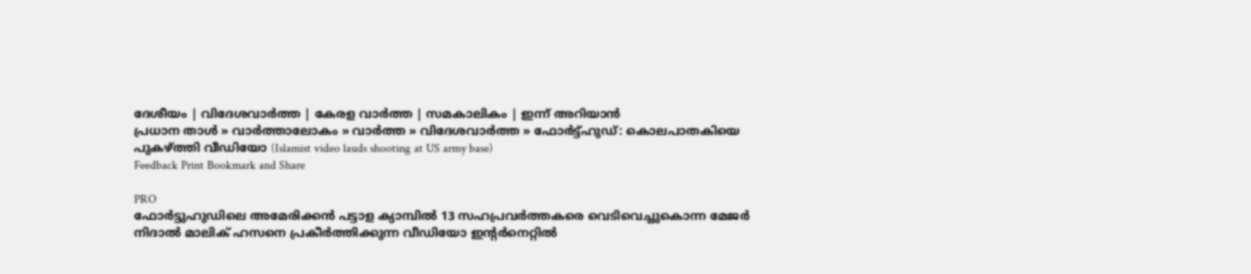ദേശീയം | വിദേശവാര്‍ത്ത | കേരള വാര്‍ത്ത | സമകാലികം | ഇന്ന് അറിയാന്‍
പ്രധാന താള്‍ » വാര്‍ത്താലോകം » വാര്‍ത്ത » വിദേശവാര്‍ത്ത » ഫോര്‍ട്ട്‌ഹുഡ്: കൊലപാതകിയെ പുകഴ്ത്തി വീഡിയോ (Islamist video lauds shooting at US army base)
Feedback Print Bookmark and Share

PRO
ഫോര്‍ട്ടുഹുഡിലെ അമേരിക്കന്‍ പട്ടാള ക്യാമ്പില്‍ 13 സഹപ്രവര്‍ത്തകരെ വെടിവെച്ചുകൊന്ന മേജര്‍ നിദാല്‍ മാലിക് ഹസനെ പ്രകീര്‍ത്തിക്കുന്ന വീഡിയോ ഇന്‍റര്‍നെറ്റില്‍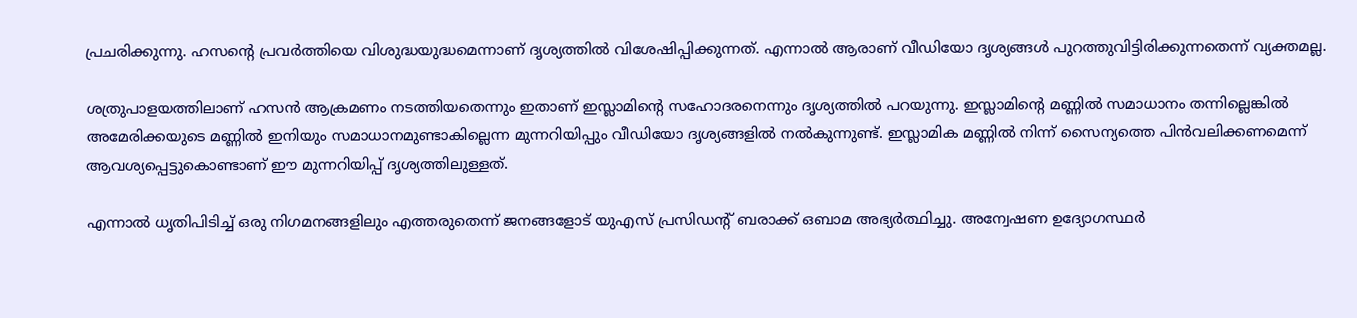പ്രചരിക്കുന്നു. ഹസന്‍റെ പ്രവര്‍ത്തിയെ വിശുദ്ധയുദ്ധമെന്നാണ് ദൃശ്യത്തില്‍ വിശേഷിപ്പിക്കുന്നത്. എന്നാല്‍ ആരാണ് വീഡിയോ ദൃശ്യങ്ങള്‍ പുറത്തുവിട്ടിരിക്കുന്നതെന്ന് വ്യക്തമല്ല.

ശത്രുപാളയത്തിലാണ് ഹസന്‍ ആക്രമണം നടത്തിയതെന്നും ഇതാണ് ഇസ്ലാമിന്‍റെ സഹോദരനെന്നും ദൃശ്യത്തില്‍ പറയുന്നു. ഇസ്ലാമിന്‍റെ മണ്ണില്‍ സമാധാനം തന്നില്ലെങ്കില്‍ അമേരിക്കയുടെ മണ്ണില്‍ ഇനിയും സമാധാനമുണ്ടാകില്ലെന്ന മുന്നറിയിപ്പും വീഡിയോ ദൃശ്യങ്ങളില്‍ നല്‍കുന്നുണ്ട്. ഇസ്ലാമിക മണ്ണില്‍ നിന്ന് സൈന്യത്തെ പിന്‍‌വലിക്കണമെന്ന് ആവശ്യപ്പെട്ടുകൊണ്ടാ‍ണ് ഈ മുന്നറിയിപ്പ് ദൃശ്യത്തിലുള്ളത്.

എന്നാല്‍ ധൃതിപിടിച്ച് ഒരു നിഗമനങ്ങളിലും എത്തരുതെന്ന് ജനങ്ങളോട് യു‌എസ് പ്രസിഡന്‍റ് ബരാക്ക് ഒബാമ അഭ്യര്‍ത്ഥിച്ചു. അന്വേഷണ ഉദ്യോഗസ്ഥര്‍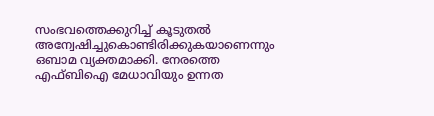സംഭവത്തെക്കുറിച്ച് കൂടുതല്‍ അന്വേഷിച്ചുകൊണ്ടിരിക്കുകയാണെന്നും ഒബാമ വ്യക്തമാക്കി. നേരത്തെ എഫ്ബിഐ മേധാവിയും ഉന്നത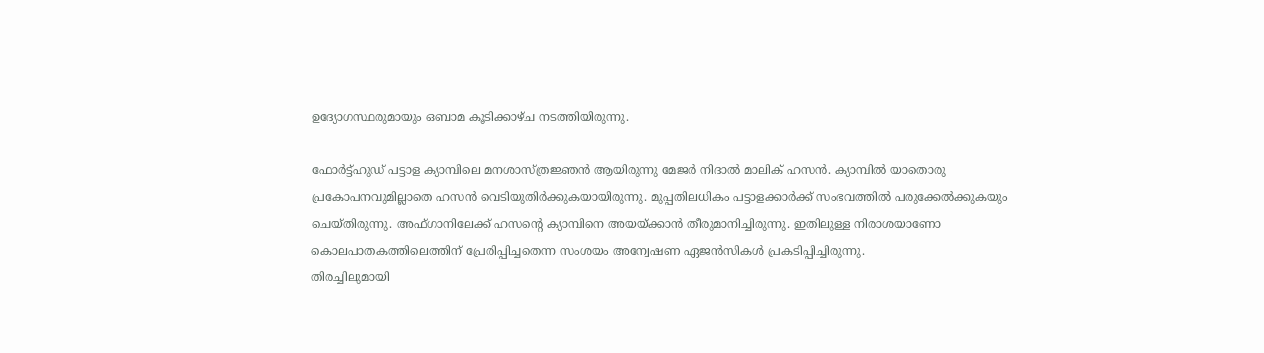ഉദ്യോഗസ്ഥരുമായും ഒബാമ കൂടിക്കാഴ്ച നടത്തിയിരുന്നു.

ഫോര്‍ട്ട്‌ഹുഡ് പട്ടാള ക്യാമ്പിലെ മനശാസ്ത്രജ്ഞന്‍ ആയിരുന്നു മേജര്‍ നിദാല്‍ മാലിക് ഹസന്‍. ക്യാമ്പില്‍ യാതൊരു പ്രകോപനവുമില്ലാതെ ഹസന്‍ വെടിയുതിര്‍ക്കുകയായിരുന്നു. മുപ്പതിലധികം പട്ടാളക്കാര്‍ക്ക് സംഭവത്തില്‍ പരുക്കേല്‍ക്കുകയും ചെയ്തിരുന്നു. അഫ്ഗാനിലേക്ക് ഹസന്‍റെ ക്യാമ്പിനെ അയയ്ക്കാന്‍ തീരുമാനിച്ചിരുന്നു. ഇതിലുള്ള നിരാശയാണോ കൊലപാതകത്തിലെത്തിന് പ്രേരിപ്പിച്ചതെന്ന സംശയം അന്വേഷണ ഏജന്‍സികള്‍ പ്രകടിപ്പിച്ചിരുന്നു.
തിരച്ചിലുമായി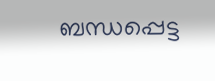ബന്ധപ്പെട്ട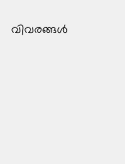വിവരങ്ങള്‍